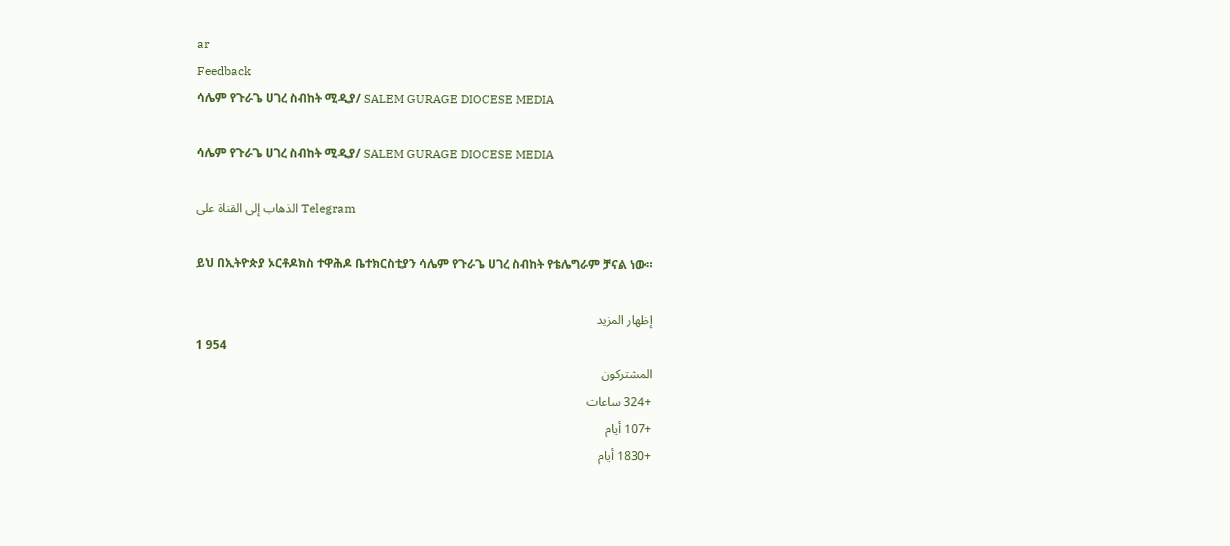ar
Feedback
ሳሌም የጉራጌ ሀገረ ስብከት ሚዲያ/ SALEM GURAGE DIOCESE MEDIA

ሳሌም የጉራጌ ሀገረ ስብከት ሚዲያ/ SALEM GURAGE DIOCESE MEDIA

الذهاب إلى القناة على Telegram

ይህ በኢትዮጵያ ኦርቶዶክስ ተዋሕዶ ቤተክርስቲያን ሳሌም የጉራጌ ሀገረ ስብከት የቴሌግራም ቻናል ነው።

إظهار المزيد
1 954
المشتركون
+324 ساعات
+107 أيام
+1830 أيام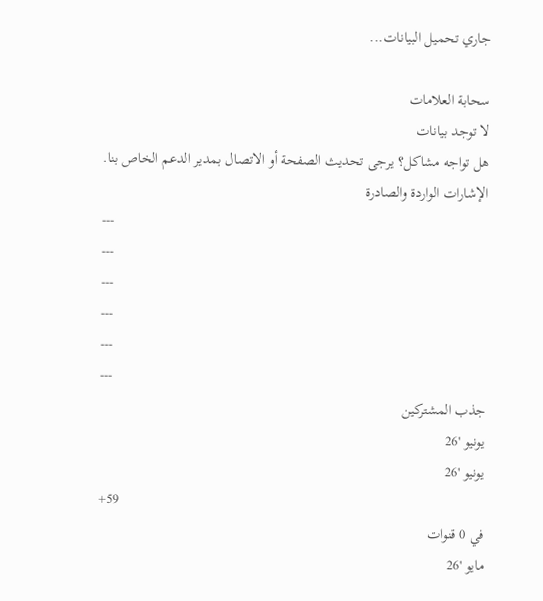جاري تحميل البيانات...

سحابة العلامات
لا توجد بيانات
هل تواجه مشاكل؟ يرجى تحديث الصفحة أو الاتصال بمدير الدعم الخاص بنا.
الإشارات الواردة والصادرة
---
---
---
---
---
---
جذب المشتركين
يونيو '26
يونيو '26
+59
في 0 قنوات
مايو '26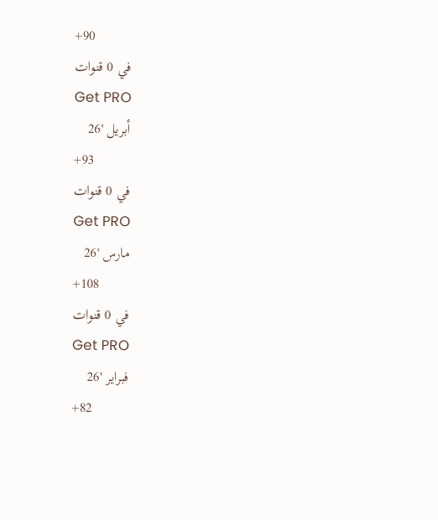+90
في 0 قنوات
Get PRO
أبريل '26
+93
في 0 قنوات
Get PRO
مارس '26
+108
في 0 قنوات
Get PRO
فبراير '26
+82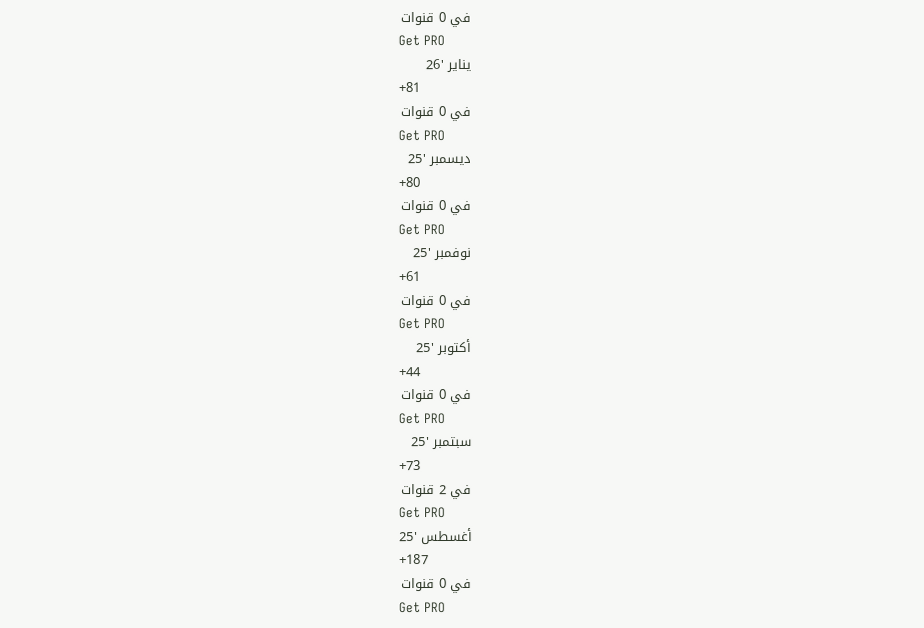في 0 قنوات
Get PRO
يناير '26
+81
في 0 قنوات
Get PRO
ديسمبر '25
+80
في 0 قنوات
Get PRO
نوفمبر '25
+61
في 0 قنوات
Get PRO
أكتوبر '25
+44
في 0 قنوات
Get PRO
سبتمبر '25
+73
في 2 قنوات
Get PRO
أغسطس '25
+187
في 0 قنوات
Get PRO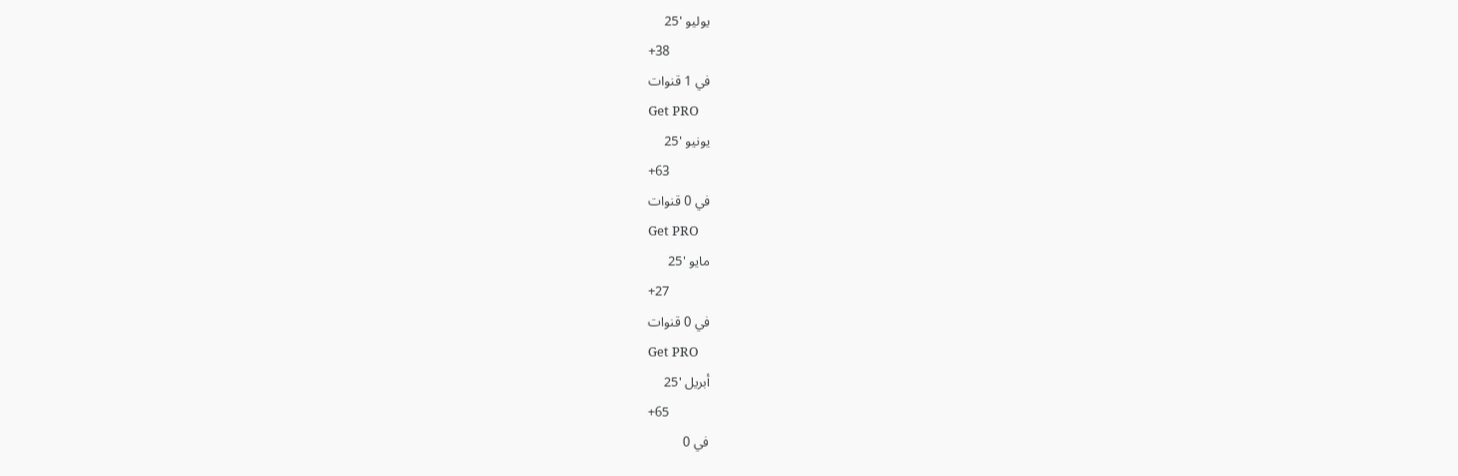يوليو '25
+38
في 1 قنوات
Get PRO
يونيو '25
+63
في 0 قنوات
Get PRO
مايو '25
+27
في 0 قنوات
Get PRO
أبريل '25
+65
في 0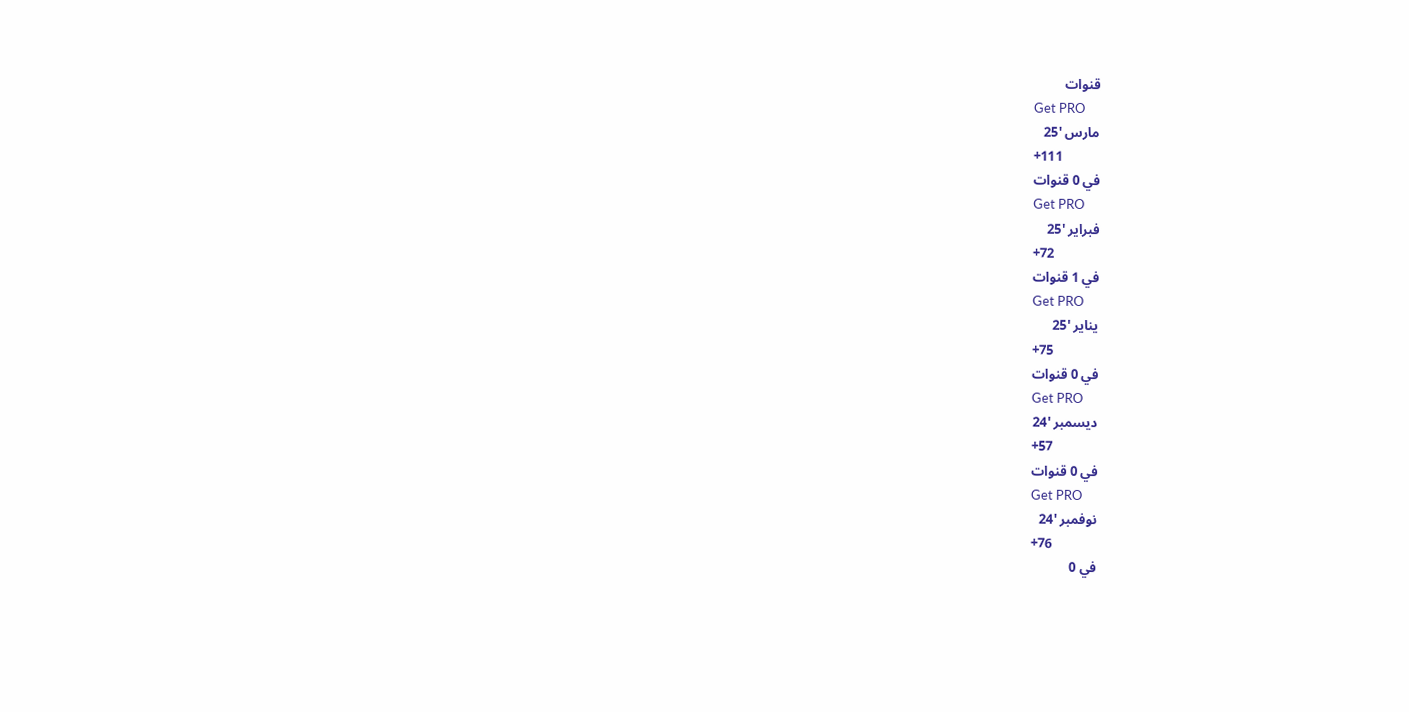قنوات
Get PRO
مارس '25
+111
في 0 قنوات
Get PRO
فبراير '25
+72
في 1 قنوات
Get PRO
يناير '25
+75
في 0 قنوات
Get PRO
ديسمبر '24
+57
في 0 قنوات
Get PRO
نوفمبر '24
+76
في 0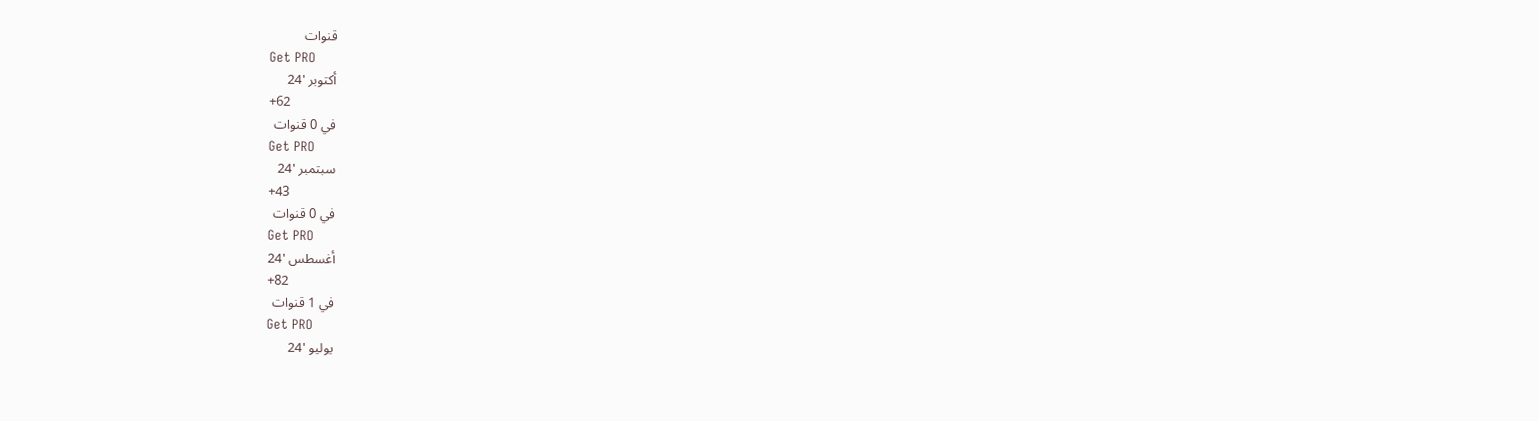قنوات
Get PRO
أكتوبر '24
+62
في 0 قنوات
Get PRO
سبتمبر '24
+43
في 0 قنوات
Get PRO
أغسطس '24
+82
في 1 قنوات
Get PRO
يوليو '24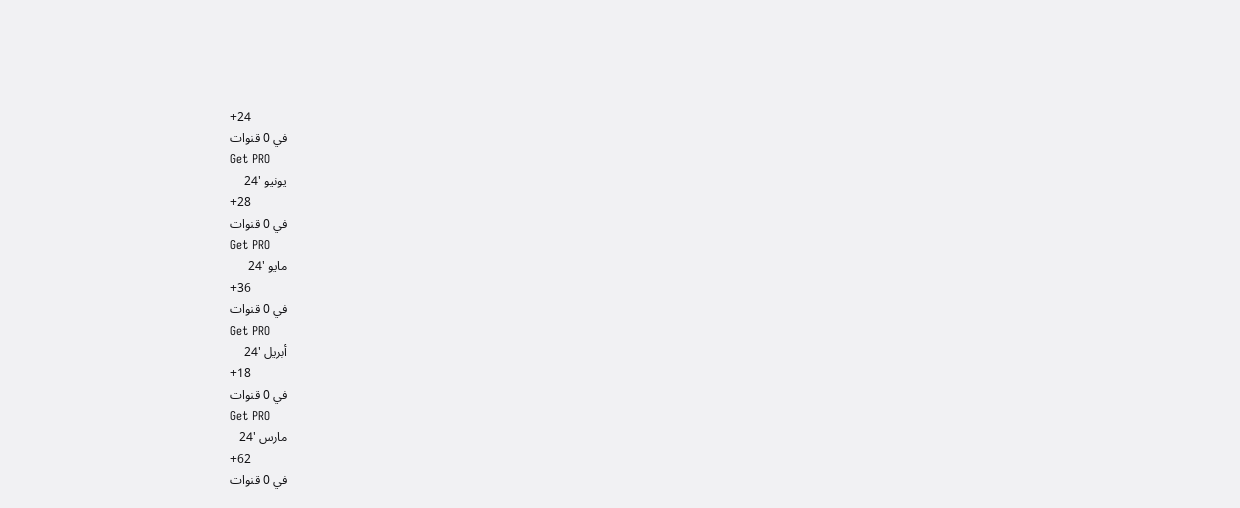+24
في 0 قنوات
Get PRO
يونيو '24
+28
في 0 قنوات
Get PRO
مايو '24
+36
في 0 قنوات
Get PRO
أبريل '24
+18
في 0 قنوات
Get PRO
مارس '24
+62
في 0 قنوات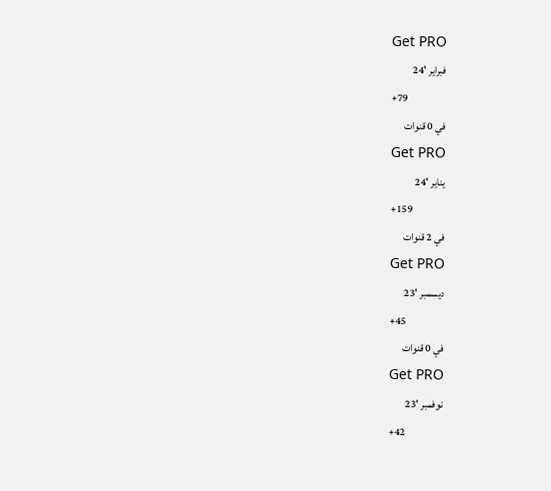Get PRO
فبراير '24
+79
في 0 قنوات
Get PRO
يناير '24
+159
في 2 قنوات
Get PRO
ديسمبر '23
+45
في 0 قنوات
Get PRO
نوفمبر '23
+42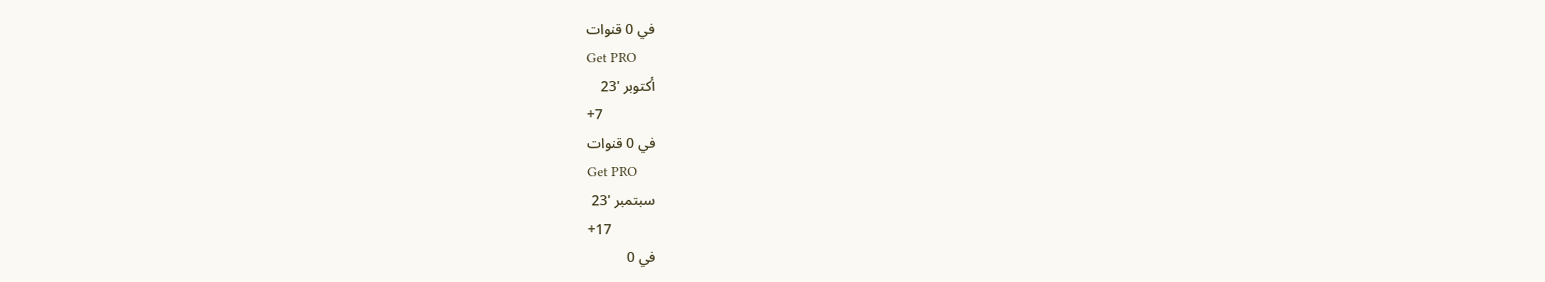في 0 قنوات
Get PRO
أكتوبر '23
+7
في 0 قنوات
Get PRO
سبتمبر '23
+17
في 0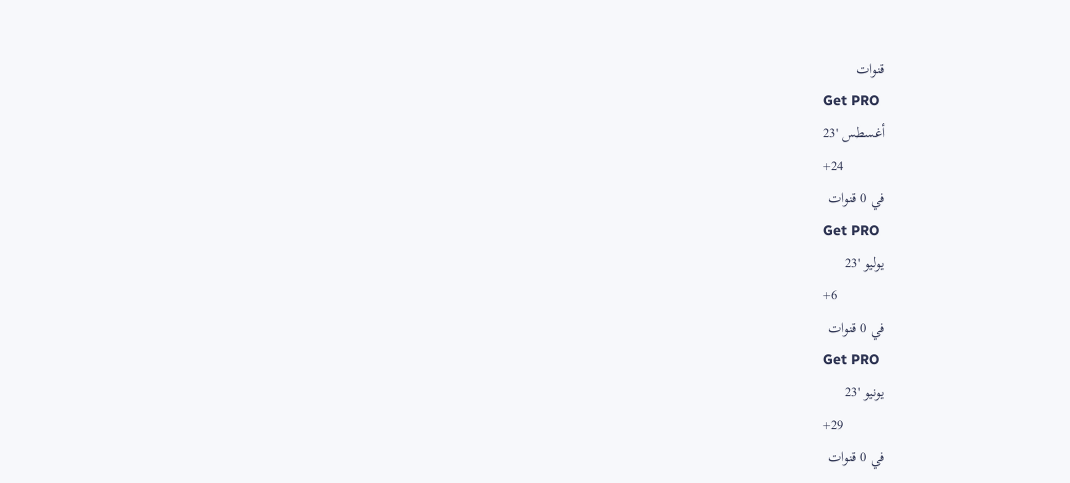قنوات
Get PRO
أغسطس '23
+24
في 0 قنوات
Get PRO
يوليو '23
+6
في 0 قنوات
Get PRO
يونيو '23
+29
في 0 قنوات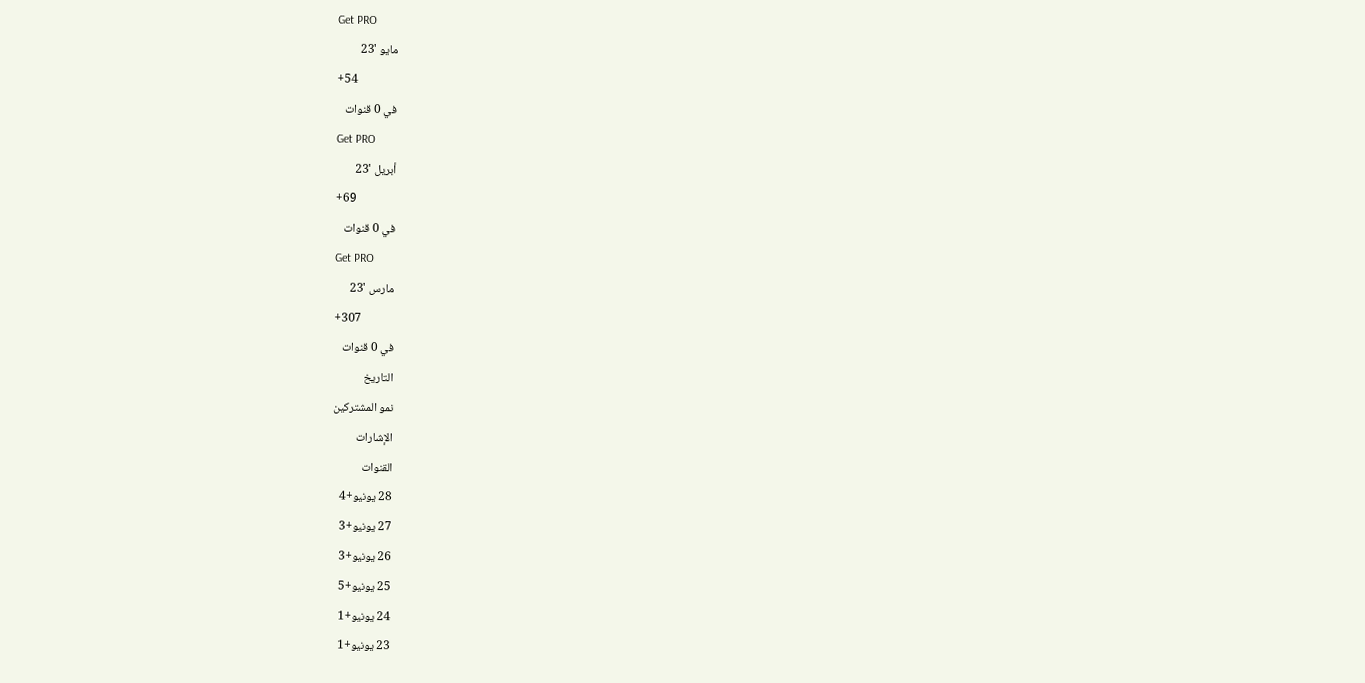Get PRO
مايو '23
+54
في 0 قنوات
Get PRO
أبريل '23
+69
في 0 قنوات
Get PRO
مارس '23
+307
في 0 قنوات
التاريخ
نمو المشتركين
الإشارات
القنوات
28 يونيو+4
27 يونيو+3
26 يونيو+3
25 يونيو+5
24 يونيو+1
23 يونيو+1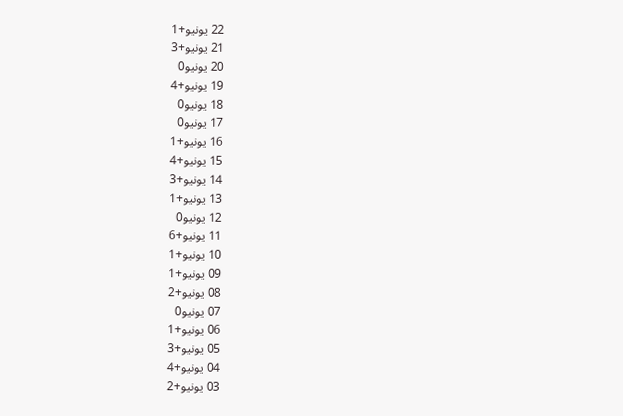22 يونيو+1
21 يونيو+3
20 يونيو0
19 يونيو+4
18 يونيو0
17 يونيو0
16 يونيو+1
15 يونيو+4
14 يونيو+3
13 يونيو+1
12 يونيو0
11 يونيو+6
10 يونيو+1
09 يونيو+1
08 يونيو+2
07 يونيو0
06 يونيو+1
05 يونيو+3
04 يونيو+4
03 يونيو+2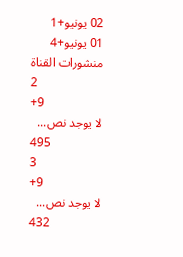02 يونيو+1
01 يونيو+4
منشورات القناة
2
+9
لا يوجد نص...
495
3
+9
لا يوجد نص...
432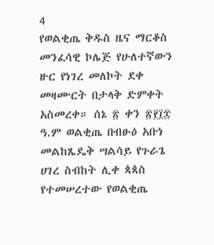4
የወልቂጤ ቅዱስ ዜና ማርቆስ መንፈሳዊ ኮሌጅ የሁለተኛውን ዙር የነገረ መለኮት ደቀ መዛሙርት በታላቅ ድምቀት አስመረቀ። ሰኔ ፳ ቀን ፳፻፲፰ ዓ.ም ወልቂጤ በብፁዕ አቡነ መልከጼዴቅ ሣልሳይ የጉራጌ ሀገረ ስብከት ሊቀ ጳጳስ የተመሠረተው የወልቂጤ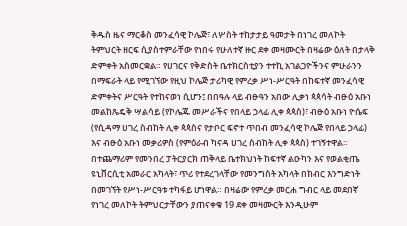ቅዱስ ዜና ማርቆስ መንፈሳዊ ኮሌጅ፣ ለሦስት ተከታታይ ዓመታት በነገረ መለኮት ትምህርት ዘርፍ ሲያስተምራቸው የነበሩ የሁለተኛ ዙር ደቀ መዛሙርት በዛሬው ዕለት በታላቅ ድምቀት አስመርቋል። የሀገርና የቅድስት ቤተክርስቲያን ተተኪ አገልጋዮችንና ምሁራንን በማፍራት ላይ የሚገኘው የዚህ ኮሌጅ ታሪካዊ የምረቃ ሥነ-ሥርዓት በከፍተኛ መንፈሳዊ ድምቀትና ሥርዓት የተከናወነ ሲሆን፤ በበዓሉ ላይ ብፁዓን አበው ሊቃነ ጳጳሳት ብፁዕ አቡነ መልከጼዴቅ ሣልሳይ (የኮሌጁ መሥራችና የበላይ ኃላፊ ሊቀ ጳጳስ)፣ ብፁዕ አቡነ ዮሴፍ (የሲዳማ ሀገረ ስብከት ሊቀ ጳጳስና የታቦር ፍኖተ ጥበብ መንፈሳዊ ኮሌጅ የበላይ ኃላፊ) እና ብፁዕ አቡነ መቃሪዎስ (የምዕራብ ካናዳ ሀገረ ስብከት ሊቀ ጳጳስ) ተገኝተዋል። በተጨማሪም የመንበረ ፓትርያርክ ጠቅላይ ቤተክህነት ከፍተኛ ልዑካን እና የወልቂጤ ዩኒቨርሲቲ አመራር አካላት፣ ጥሪ የተደረገላቸው የመንግስት አካላት በክብር እንግድነት በመገኘት የሥነ-ሥርዓቱ ተካፋይ ሆነዋል። በዛሬው የምረቃ መርሐ ግብር ላይ መደበኛ የነገረ መለኮት ትምህርታቸውን ያጠናቀቁ 19 ደቀ መዛሙርት እንዲሁም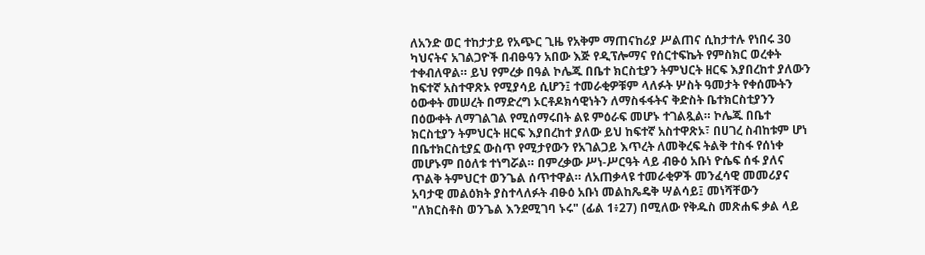ለአንድ ወር ተከታታይ የአጭር ጊዜ የአቅም ማጠናከሪያ ሥልጠና ሲከታተሉ የነበሩ 30 ካህናትና አገልጋዮች በብፁዓን አበው እጅ የዲፕሎማና የሰርተፍኬት የምስክር ወረቀት ተቀብለዋል። ይህ የምረቃ በዓል ኮሌጁ በቤተ ክርስቲያን ትምህርት ዘርፍ እያበረከተ ያለውን ከፍተኛ አስተዋጽኦ የሚያሳይ ሲሆን፤ ተመራቂዎቹም ላለፉት ሦስት ዓመታት የቀሰሙትን ዕውቀት መሠረት በማድረግ ኦርቶዶክሳዊነትን ለማስፋፋትና ቅድስት ቤተክርስቲያንን በዕውቀት ለማገልገል የሚሰማሩበት ልዩ ምዕራፍ መሆኑ ተገልጿል። ኮሌጁ በቤተ ክርስቲያን ትምህርት ዘርፍ እያበረከተ ያለው ይህ ከፍተኛ አስተዋጽኦ፣ በሀገረ ስብከቱም ሆነ በቤተክርስቲያኗ ውስጥ የሚታየውን የአገልጋይ እጥረት ለመቅረፍ ትልቅ ተስፋ የሰነቀ መሆኑም በዕለቱ ተነግሯል። በምረቃው ሥነ-ሥርዓት ላይ ብፁዕ አቡነ ዮሴፍ ሰፋ ያለና ጥልቅ ትምህርተ ወንጌል ሰጥተዋል። ለአጠቃላዩ ተመራቂዎች መንፈሳዊ መመሪያና አባታዊ መልዕክት ያስተላለፉት ብፁዕ አቡነ መልከጼዴቅ ሣልሳይ፤ መነሻቸውን "ለክርስቶስ ወንጌል እንደሚገባ ኑሩ" (ፊል 1፥27) በሚለው የቅዱስ መጽሐፍ ቃል ላይ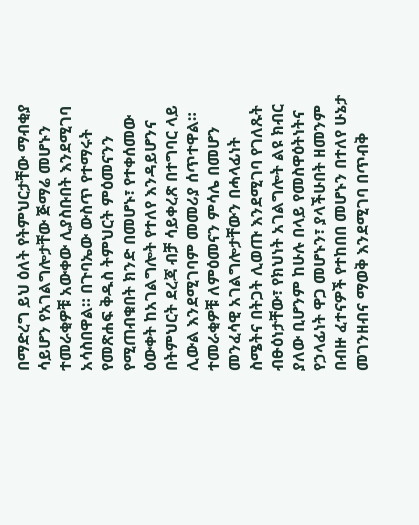በማድረግ ይህ ዕለት የትምህርታቸው ማብቂያ ሳይሆን የአገልግሎታቸው ጅማሬ መሆኑን ተመራቂዎቹ አውቀው ሊያስቡበት እንደሚገባ አሳስበዋል። በጉባኤው ውስጥ የተማሩት የመጽሐፍ ቅዱስ ትምህርት ምዕመናንን የሚጠብቁበት ክንድ በመሆኑ፣ የተቀሰመው ዕውቀት ከአገልግሎት የተለየ እንዳይሆንና በትምህርት ደረጃ ብቻ ሳይቀረጽ በተግባር ላይ ሊውል እንደሚገባም መመሪያ ሰጥተዋል። ተመራቂዎቹ ለምዕመናን ምሳሌ በመሆን መንፈሳዊ አገልግሎታቸውን በሓላፊነት ስሜትና በትጋት ሊወጡ እንደሚገባ የገለጹት ብፁዕነታቸው፣ የክህነት አገልግሎት ልዩ ክብር ያለው ቢሆንም ከሁሉ በላይ የመስዋዕትነትና የኃላፊነት ዋጋ መሆኑን፣ ያላችሁበት ዘመንም በብዙ ፈተናዎች የተከበበ መሆኑን በተለየ ሁኔታ መገንዘብና ማወቅ እንደሚገባ በጥብቅ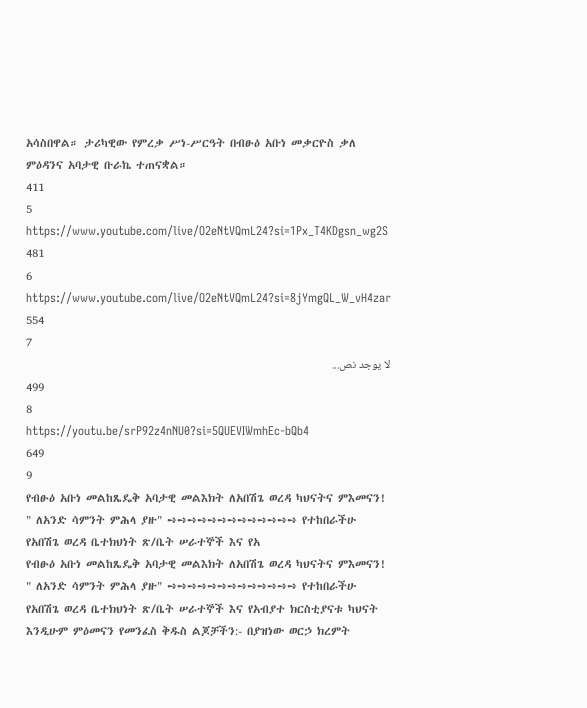አሳስበዋል። ታሪካዊው የምረቃ ሥነ-ሥርዓት በብፁዕ አቡነ መቃርዮስ ቃለ ምዕዳንና አባታዊ ቡራኬ ተጠናቋል።
411
5
https://www.youtube.com/live/O2eNtVQmL24?si=1Px_T4KDgsn_wg2S
481
6
https://www.youtube.com/live/O2eNtVQmL24?si=8jYmgQL_W_vH4zar
554
7
لا يوجد نص...
499
8
https://youtu.be/srP92z4nNU0?si=5QUEVIWmhEc-bQb4
649
9
የብፁዕ አቡነ መልከጼዴቅ አባታዊ መልእክት ለአበሽጌ ወረዳ ካህናትና ምእመናን! " ለአንድ ሳምንት ምሕላ ያዙ" ➺➺➺➺➺➺➺➺➺➺➺➺➺ የተከበራችሁ የአበሽጌ ወረዳ ቤተክህነት ጽ/ቤት ሠራተኞች እና የአ
የብፁዕ አቡነ መልከጼዴቅ አባታዊ መልእክት ለአበሽጌ ወረዳ ካህናትና ምእመናን! " ለአንድ ሳምንት ምሕላ ያዙ" ➺➺➺➺➺➺➺➺➺➺➺➺➺ የተከበራችሁ የአበሽጌ ወረዳ ቤተክህነት ጽ/ቤት ሠራተኞች እና የአብያተ ክርስቲያናቱ ካህናት እንዲሁም ምዕመናን የመንፈስ ቅዱስ ልጆቻችን:- በያዝነው ወርኃ ክረምት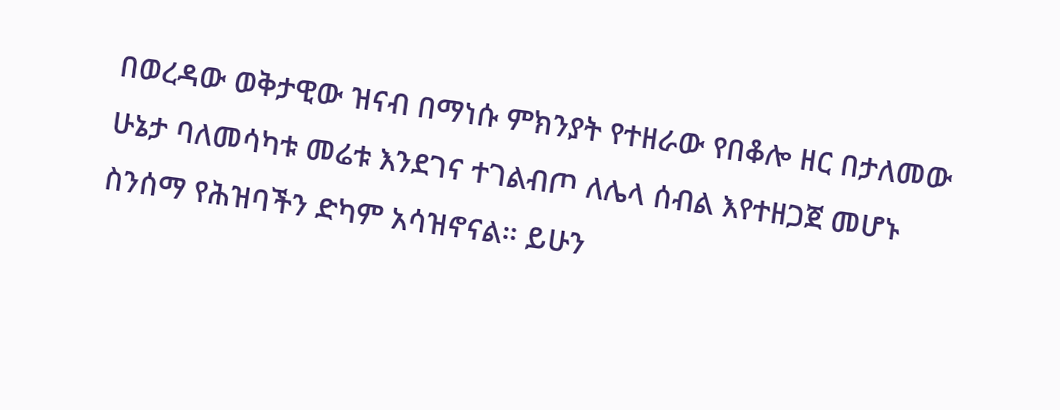በወረዳው ወቅታዊው ዝናብ በማነሱ ምክንያት የተዘራው የበቆሎ ዘር በታለመው ሁኔታ ባለመሳካቱ መሬቱ እንደገና ተገልብጦ ለሌላ ሰብል እየተዘጋጀ መሆኑ ስንሰማ የሕዝባችን ድካም አሳዝኖናል። ይሁን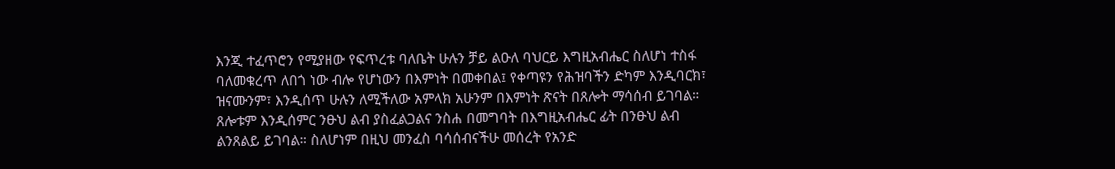እንጂ ተፈጥሮን የሚያዘው የፍጥረቱ ባለቤት ሁሉን ቻይ ልዑለ ባህርይ እግዚአብሔር ስለሆነ ተስፋ ባለመቁረጥ ለበጎ ነው ብሎ የሆነውን በእምነት በመቀበል፤ የቀጣዩን የሕዝባችን ድካም እንዲባርክ፣ ዝናሙንም፣ እንዲሰጥ ሁሉን ለሚችለው አምላክ አሁንም በእምነት ጽናት በጸሎት ማሳሰብ ይገባል። ጸሎቱም እንዲሰምር ንፁህ ልብ ያስፈልጋልና ንስሐ በመግባት በእግዚአብሔር ፊት በንፁህ ልብ ልንጸልይ ይገባል። ስለሆነም በዚህ መንፈስ ባሳሰብናችሁ መሰረት የአንድ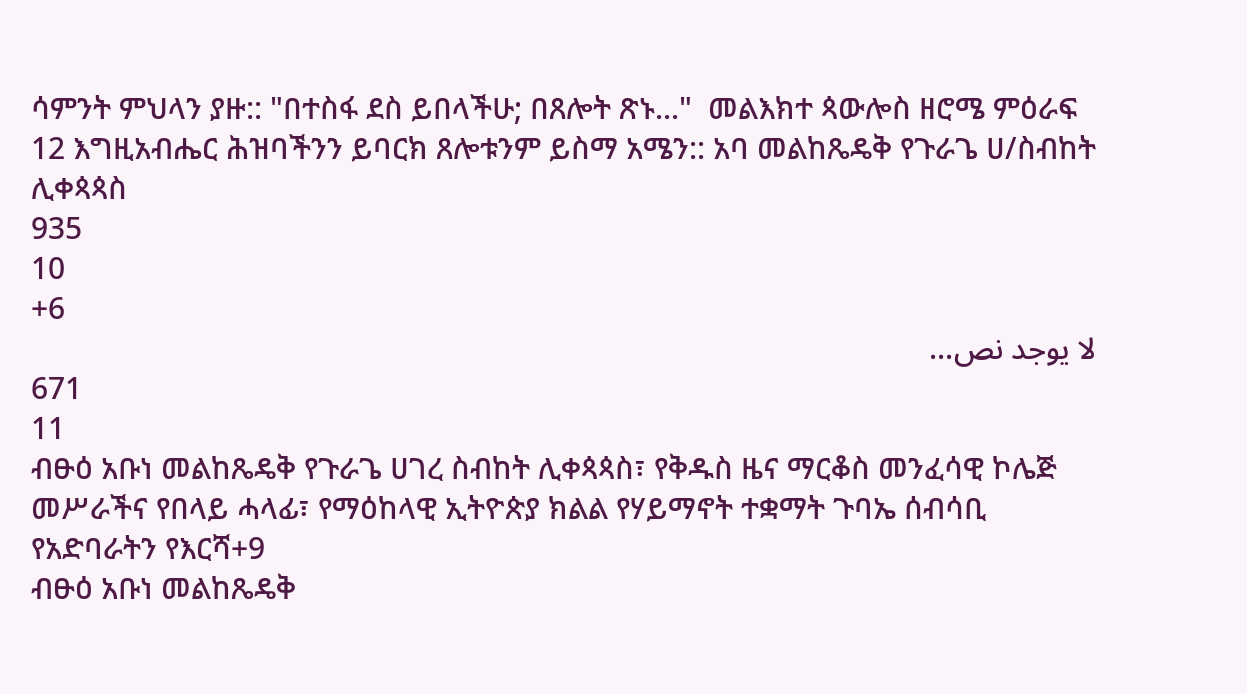ሳምንት ምህላን ያዙ:: "በተስፋ ደስ ይበላችሁ; በጸሎት ጽኑ..."  መልእክተ ጳውሎስ ዘሮሜ ምዕራፍ 12 እግዚአብሔር ሕዝባችንን ይባርክ ጸሎቱንም ይስማ አሜን:: አባ መልከጼዴቅ የጉራጌ ሀ/ስብከት ሊቀጳጳስ
935
10
+6
لا يوجد نص...
671
11
ብፁዕ አቡነ መልከጼዴቅ የጉራጌ ሀገረ ስብከት ሊቀጳጳስ፣ የቅዱስ ዜና ማርቆስ መንፈሳዊ ኮሌጅ መሥራችና የበላይ ሓላፊ፣ የማዕከላዊ ኢትዮጵያ ክልል የሃይማኖት ተቋማት ጉባኤ ሰብሳቢ የአድባራትን የእርሻ+9
ብፁዕ አቡነ መልከጼዴቅ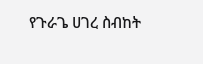የጉራጌ ሀገረ ስብከት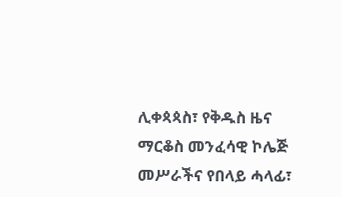ሊቀጳጳስ፣ የቅዱስ ዜና ማርቆስ መንፈሳዊ ኮሌጅ መሥራችና የበላይ ሓላፊ፣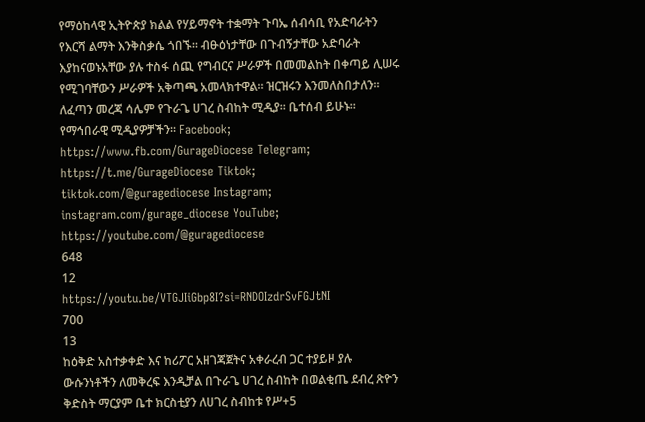የማዕከላዊ ኢትዮጵያ ክልል የሃይማኖት ተቋማት ጉባኤ ሰብሳቢ የአድባራትን የእርሻ ልማት እንቅስቃሴ ጎበኙ። ብፁዕነታቸው በጉብኝታቸው አድባራት እያከናወኑአቸው ያሉ ተስፋ ሰጪ የግብርና ሥራዎች በመመልከት በቀጣይ ሊሠሩ የሚገባቸውን ሥራዎች አቅጣጫ አመላክተዋል። ዝርዝሩን እንመለስበታለን። ለፈጣን መረጃ ሳሌም የጉራጌ ሀገረ ስብከት ሚዲያ። ቤተሰብ ይሁኑ። የማኅበራዊ ሚዲያዎቻችን። Facebook; https://www.fb.com/GurageDiocese Telegram; https://t.me/GurageDiocese Tiktok; tiktok.com/@guragediocese Instagram; instagram.com/gurage_diocese YouTube; https://youtube.com/@guragediocese
648
12
https://youtu.be/VTGJIiGbp8I?si=RNDOIzdrSvFGJtNI
700
13
ከዕቅድ አስተቃቀድ እና ከሪፖር አዘገጃጀትና አቀራረብ ጋር ተያይዞ ያሉ ውሱንነቶችን ለመቅረፍ እንዲቻል በጉራጌ ሀገረ ስብከት በወልቂጤ ደብረ ጽዮን ቅድስት ማርያም ቤተ ክርስቲያን ለሀገረ ስብከቱ የሥ+5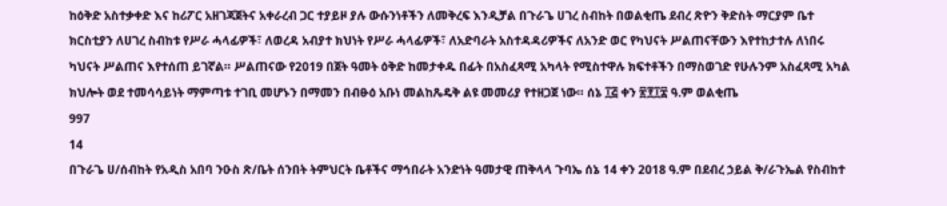ከዕቅድ አስተቃቀድ እና ከሪፖር አዘገጃጀትና አቀራረብ ጋር ተያይዞ ያሉ ውሱንነቶችን ለመቅረፍ እንዲቻል በጉራጌ ሀገረ ስብከት በወልቂጤ ደብረ ጽዮን ቅድስት ማርያም ቤተ ክርስቲያን ለሀገረ ስብከቱ የሥራ ሓላፊዎች፣ ለወረዳ አብያተ ክህነት የሥራ ሓላፊዎች፣ ለአድባራት አስተዳዳሪዎችና ለአንድ ወር የካህናት ሥልጠናቸውን እየተከታተሉ ለነበሩ ካህናት ሥልጠና እየተሰጠ ይገኛል። ሥልጠናው የ2019 በጀት ዓመት ዕቅድ ከመታቀዱ በፊት በአስፈጻሚ አካላት የሚስተዋሉ ክፍተቶችን በማስወገድ የሁሉንም አስፈጻሚ አካል ክህሎት ወደ ተመሳሳይነት ማምጣቱ ተገቢ መሆኑን በማመን በብፁዕ አቡነ መልከጼዴቅ ልዩ መመሪያ የተዘጋጀ ነው። ሰኔ ፲፭ ቀን ፳፻፲፰ ዓ.ም ወልቂጤ
997
14
በጉራጌ ሀ/ሰብከት የአዲስ አበባ ንዑስ ጽ/ቤት ሰንበት ትምህርት ቤቶችና ማኅበራት አንድነት ዓመታዊ ጠቅላላ ጉባኤ ሰኔ 14 ቀን 2018 ዓ.ም በደብረ ኃይል ቅ/ራጉኤል የስብከተ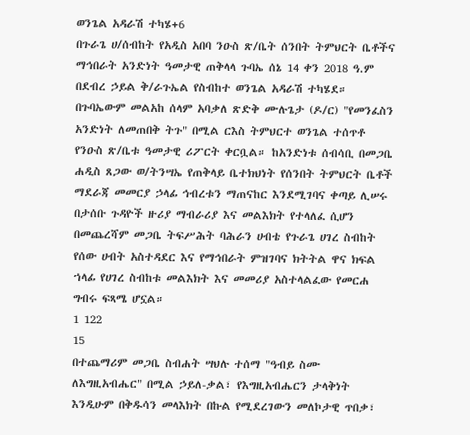ወንጌል አዳራሽ ተካሄ+6
በጉራጌ ሀ/ሰብከት የአዲስ አበባ ንዑስ ጽ/ቤት ሰንበት ትምህርት ቤቶችና ማኅበራት አንድነት ዓመታዊ ጠቅላላ ጉባኤ ሰኔ 14 ቀን 2018 ዓ.ም በደብረ ኃይል ቅ/ራጉኤል የስብከተ ወንጌል አዳራሽ ተካሄደ። በጉባኤውም መልአከ ሰላም አባቃለ ጽድቅ ሙሉጌታ (ዶ/ር) "የመንፈስን አንድነት ለመጠበቅ ትጉ" በሚል ርእስ ትምህርተ ወንጌል ተሰጥቶ የንዑስ ጽ/ቤቱ ዓመታዊ ሪፖርት ቀርቧል። ከአንድነቱ ሰብሳቢ በመጋቤ ሐዲስ ጸጋው ወ/ትንሣኤ የጠቅላይ ቤተክህነት የሰንበት ትምህርት ቤቶች ማደራጃ መመርያ ኃላፊ ኅብረቱን ማጠናከር እንደሚገባና ቀጣይ ሊሠሩ በታሰቡ ጉዳዮች ዙሪያ ማብራሪያ እና መልእክት የተላለፈ ሲሆን በመጨረሻም መጋቤ ትፍሥሕት ባሕራን ሀብቴ የጉራጌ ሀገረ ስብከት የሰው ሀብት አስተዳደር እና የማኅበራት ምዝገባና ክትትል ዋና ክፍል ኀላፊ የሀገረ ስብከቱ መልእክት እና መመሪያ አስተላልፈው የመርሐ ግብሩ ፍጻሜ ሆኗል።
1 122
15
በተጨማሪም መጋቤ ስብሐት ሣህሉ ተሰማ "ዓብይ ስሙ ለእግዚአብሔር" በሚል ኃይለ-ቃል፣ የእግዚአብሔርን ታላቅነት እንዲሁም በቅዱሳን መላእክት በኩል የሚደረገውን መለኮታዊ ጥበቃ፣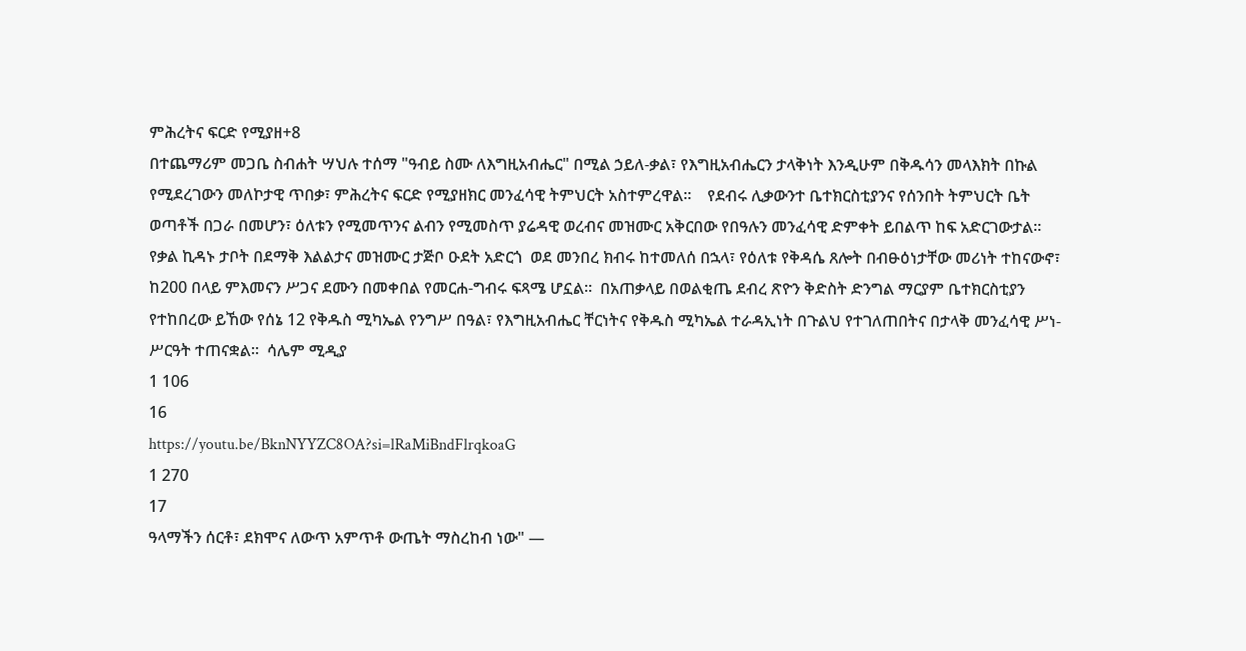ምሕረትና ፍርድ የሚያዘ+8
በተጨማሪም መጋቤ ስብሐት ሣህሉ ተሰማ "ዓብይ ስሙ ለእግዚአብሔር" በሚል ኃይለ-ቃል፣ የእግዚአብሔርን ታላቅነት እንዲሁም በቅዱሳን መላእክት በኩል የሚደረገውን መለኮታዊ ጥበቃ፣ ምሕረትና ፍርድ የሚያዘክር መንፈሳዊ ትምህርት አስተምረዋል።    የደብሩ ሊቃውንተ ቤተክርስቲያንና የሰንበት ትምህርት ቤት ወጣቶች በጋራ በመሆን፣ ዕለቱን የሚመጥንና ልብን የሚመስጥ ያሬዳዊ ወረብና መዝሙር አቅርበው የበዓሉን መንፈሳዊ ድምቀት ይበልጥ ከፍ አድርገውታል።   የቃል ኪዳኑ ታቦት በደማቅ እልልታና መዝሙር ታጅቦ ዑደት አድርጎ  ወደ መንበረ ክብሩ ከተመለሰ በኋላ፣ የዕለቱ የቅዳሴ ጸሎት በብፁዕነታቸው መሪነት ተከናውኖ፣ ከ200 በላይ ምእመናን ሥጋና ደሙን በመቀበል የመርሐ-ግብሩ ፍጻሜ ሆኗል።  በአጠቃላይ በወልቂጤ ደብረ ጽዮን ቅድስት ድንግል ማርያም ቤተክርስቲያን የተከበረው ይኸው የሰኔ 12 የቅዱስ ሚካኤል የንግሥ በዓል፣ የእግዚአብሔር ቸርነትና የቅዱስ ሚካኤል ተራዳኢነት በጉልህ የተገለጠበትና በታላቅ መንፈሳዊ ሥነ-ሥርዓት ተጠናቋል።  ሳሌም ሚዲያ
1 106
16
https://youtu.be/BknNYYZC8OA?si=lRaMiBndFlrqkoaG
1 270
17
ዓላማችን ሰርቶ፣ ደክሞና ለውጥ አምጥቶ ውጤት ማስረከብ ነው" —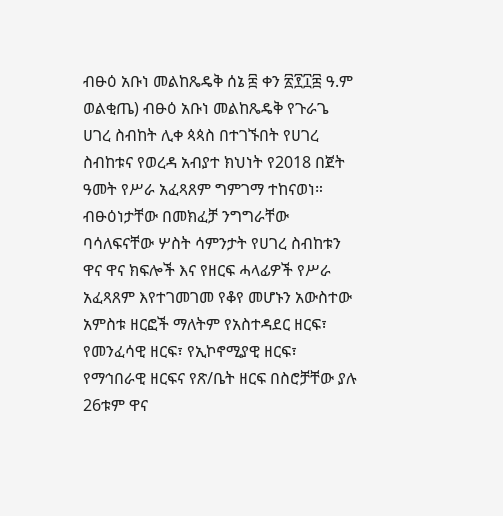ብፁዕ አቡነ መልከጼዴቅ ሰኔ ፰ ቀን ፳፻፲፰ ዓ.ም ወልቂጤ) ብፁዕ አቡነ መልከጼዴቅ የጉራጌ ሀገረ ስብከት ሊቀ ጳጳስ በተገኙበት የሀገረ ስብከቱና የወረዳ አብያተ ክህነት የ2018 በጀት ዓመት የሥራ አፈጻጸም ግምገማ ተከናወነ። ብፁዕነታቸው በመክፈቻ ንግግራቸው ባሳለፍናቸው ሦስት ሳምንታት የሀገረ ስብከቱን ዋና ዋና ክፍሎች እና የዘርፍ ሓላፊዎች የሥራ አፈጻጸም እየተገመገመ የቆየ መሆኑን አውስተው አምስቱ ዘርፎች ማለትም የአስተዳደር ዘርፍ፣ የመንፈሳዊ ዘርፍ፣ የኢኮኖሚያዊ ዘርፍ፣ የማኅበራዊ ዘርፍና የጽ/ቤት ዘርፍ በስሮቻቸው ያሉ 26ቱም ዋና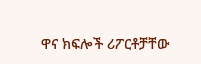ዋና ክፍሎች ሪፖርቶቻቸው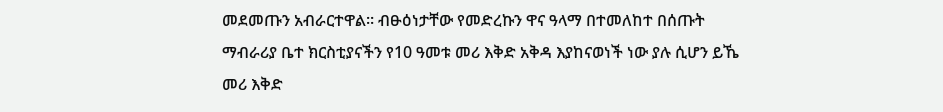መደመጡን አብራርተዋል። ብፁዕነታቸው የመድረኩን ዋና ዓላማ በተመለከተ በሰጡት ማብራሪያ ቤተ ክርስቲያናችን የ10 ዓመቱ መሪ እቅድ አቅዳ እያከናወነች ነው ያሉ ሲሆን ይኼ መሪ እቅድ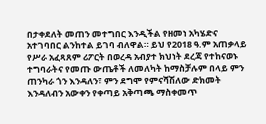በታቀደለት መጠን መተግበር እንዲችል የዘመነ አካሄድና አተገባበር ልንከተል ይገባ ብለዋል። ይህ የ2018 ዓ.ም አጠቃላይ የሥራ አፈጻጸም ሪፖርት በወረዳ አብያተ ክህነት ደረጃ የተከናወኑ ተግባራትና የመጡ ውጤቶች ለመለካት ከማስቻሉም በላይ ምን ጠንካራ ጎን እንዳለን፣ ምን ደግሞ የምናሻሽለው ድክመት እንዳለብን አውቀን የቀጣይ አቅጣጫ ማስቀመጥ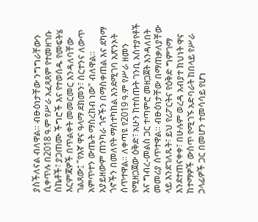ያስችለናል ብለዋል። ብፁዕነታቸው ንግግራቸውን ሲቀጥሉ በ2018 ዓ.ም የሥራ አፈጻጸም የተመዘገቡ ስኬቶች፣ ያጋጠሙ ችግሮች እና የተወሰዱ የመፍትሄ እርምጃዎች በጥልቀት መመርመር እንዳለባቸው ገልጸው፤ "የእኛ ዋና ዓላማ ደክመን፣ ሰርተንና ለውጥ አምጥተን ውጤት ማስረከብ ነው" ብለዋል። አያይዘውም ጠንካራ ጎኖችን በማስቀጠል እና ደካማ ጎኖችን በመለየት ማስተካከል እንደሚገባ አጽንኦት ሰጥተዋል። ለቀጣዩ የ2019 ዓ.ም የሥራ ዘመን የሚዘጋጀው ዕቅድ፣ አሁን ከተሰጡት ገንቢ አስተያየቶች እና ግብረ-መልስ ጋር ተጣምሮ መዘጋጀት እንዳለበት መመሪያ ሰጥተዋል። ብፁዕነታቸው በማጠቃለያቸው ላይ እንደገለጹት፣ ይህ የሪፖርትና የዕቅድ ግምገማ እንደተጠናቀቀ፣ በሁሉም ወረዳ አብያተ ክህነት ዋና ከተማዎች ውስጥ የሚገኙ አድባራት ከበላይ የሥራ ኃላፊዎች ጋር በመሆን ተመሳሳይ የሆነ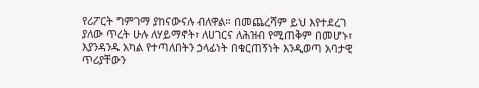የሪፖርት ግምገማ ያከናውናሉ ብለዋል። በመጨረሻም ይህ እየተደረገ ያለው ጥረት ሁሉ ለሃይማኖት፣ ለሀገርና ለሕዝብ የሚጠቅም በመሆኑ፣ እያንዳንዱ አካል የተጣለበትን ኃላፊነት በቁርጠኝነት እንዲወጣ አባታዊ ጥሪያቸውን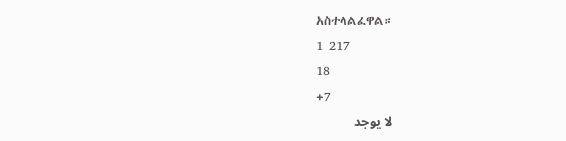አስተላልፈዋል።
1 217
18
+7
لا يوجد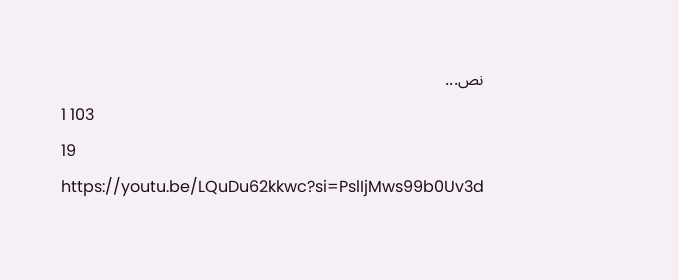نص...
1 103
19
https://youtu.be/LQuDu62kkwc?si=PslIjMws99b0Uv3d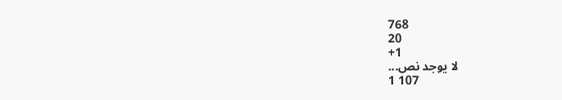768
20
+1
لا يوجد نص...
1 107